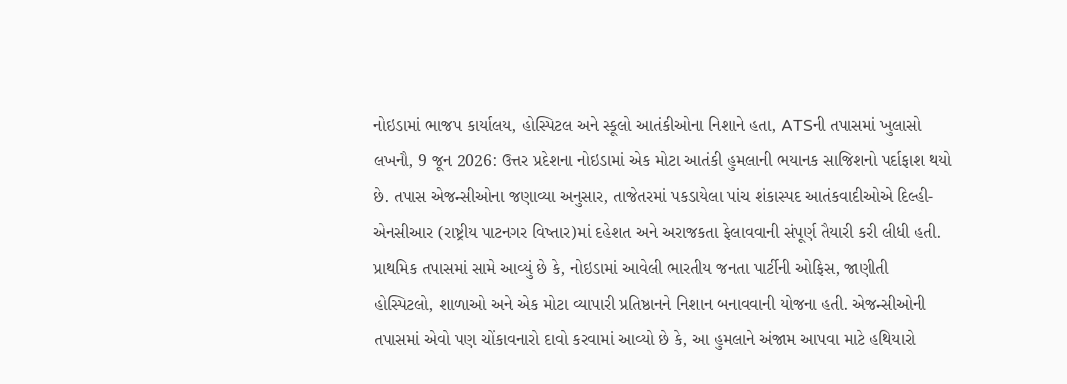નોઇડામાં ભાજપ કાર્યાલય, હોસ્પિટલ અને સ્કૂલો આતંકીઓના નિશાને હતા, ATSની તપાસમાં ખુલાસો
લખનૌ, 9 જૂન 2026: ઉત્તર પ્રદેશના નોઇડામાં એક મોટા આતંકી હુમલાની ભયાનક સાજિશનો પર્દાફાશ થયો છે. તપાસ એજન્સીઓના જણાવ્યા અનુસાર, તાજેતરમાં પકડાયેલા પાંચ શંકાસ્પદ આતંકવાદીઓએ દિલ્હી-એનસીઆર (રાષ્ટ્રીય પાટનગર વિષ્તાર)માં દહેશત અને અરાજકતા ફેલાવવાની સંપૂર્ણ તૈયારી કરી લીધી હતી. પ્રાથમિક તપાસમાં સામે આવ્યું છે કે, નોઇડામાં આવેલી ભારતીય જનતા પાર્ટીની ઓફિસ, જાણીતી હોસ્પિટલો, શાળાઓ અને એક મોટા વ્યાપારી પ્રતિષ્ઠાનને નિશાન બનાવવાની યોજના હતી. એજન્સીઓની તપાસમાં એવો પણ ચોંકાવનારો દાવો કરવામાં આવ્યો છે કે, આ હુમલાને અંજામ આપવા માટે હથિયારો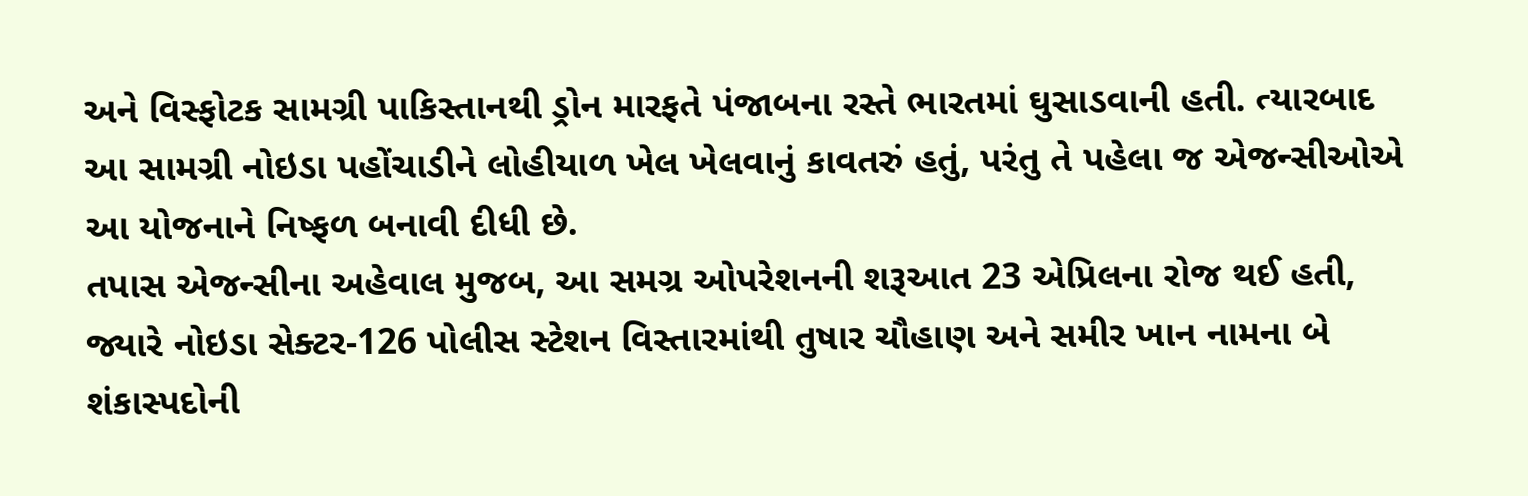અને વિસ્ફોટક સામગ્રી પાકિસ્તાનથી ડ્રોન મારફતે પંજાબના રસ્તે ભારતમાં ઘુસાડવાની હતી. ત્યારબાદ આ સામગ્રી નોઇડા પહોંચાડીને લોહીયાળ ખેલ ખેલવાનું કાવતરું હતું, પરંતુ તે પહેલા જ એજન્સીઓએ આ યોજનાને નિષ્ફળ બનાવી દીધી છે.
તપાસ એજન્સીના અહેવાલ મુજબ, આ સમગ્ર ઓપરેશનની શરૂઆત 23 એપ્રિલના રોજ થઈ હતી, જ્યારે નોઇડા સેક્ટર-126 પોલીસ સ્ટેશન વિસ્તારમાંથી તુષાર ચૌહાણ અને સમીર ખાન નામના બે શંકાસ્પદોની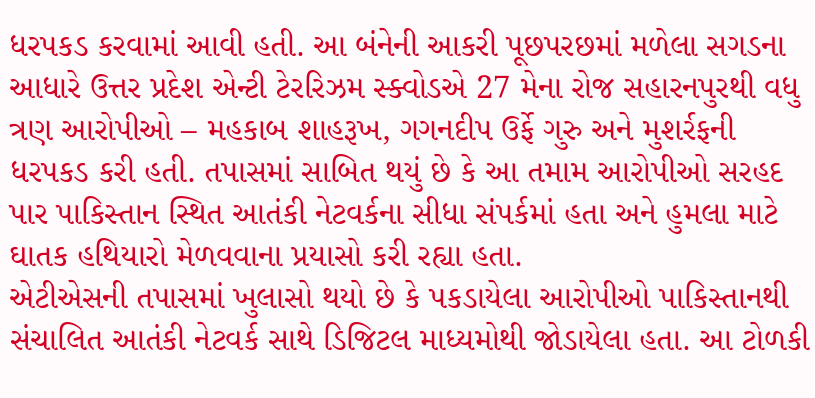ધરપકડ કરવામાં આવી હતી. આ બંનેની આકરી પૂછપરછમાં મળેલા સગડના આધારે ઉત્તર પ્રદેશ એન્ટી ટેરરિઝમ સ્ક્વોડએ 27 મેના રોજ સહારનપુરથી વધુ ત્રણ આરોપીઓ – મહકાબ શાહરૂખ, ગગનદીપ ઉર્ફે ગુરુ અને મુશર્રફની ધરપકડ કરી હતી. તપાસમાં સાબિત થયું છે કે આ તમામ આરોપીઓ સરહદ પાર પાકિસ્તાન સ્થિત આતંકી નેટવર્કના સીધા સંપર્કમાં હતા અને હુમલા માટે ઘાતક હથિયારો મેળવવાના પ્રયાસો કરી રહ્યા હતા.
એટીએસની તપાસમાં ખુલાસો થયો છે કે પકડાયેલા આરોપીઓ પાકિસ્તાનથી સંચાલિત આતંકી નેટવર્ક સાથે ડિજિટલ માધ્યમોથી જોડાયેલા હતા. આ ટોળકી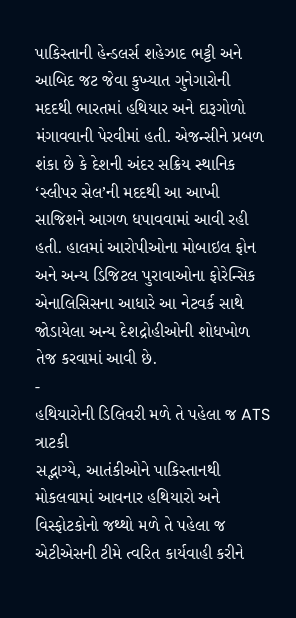પાકિસ્તાની હેન્ડલર્સ શહેઝાદ ભટ્ટી અને આબિદ જટ જેવા કુખ્યાત ગુનેગારોની મદદથી ભારતમાં હથિયાર અને દારૂગોળો મંગાવવાની પેરવીમાં હતી. એજન્સીને પ્રબળ શંકા છે કે દેશની અંદર સક્રિય સ્થાનિક ‘સ્લીપર સેલ’ની મદદથી આ આખી સાજિશને આગળ ધપાવવામાં આવી રહી હતી. હાલમાં આરોપીઓના મોબાઇલ ફોન અને અન્ય ડિજિટલ પુરાવાઓના ફોરેન્સિક એનાલિસિસના આધારે આ નેટવર્ક સાથે જોડાયેલા અન્ય દેશદ્રોહીઓની શોધખોળ તેજ કરવામાં આવી છે.
-
હથિયારોની ડિલિવરી મળે તે પહેલા જ ATS ત્રાટકી
સદ્ભાગ્યે, આતંકીઓને પાકિસ્તાનથી મોકલવામાં આવનાર હથિયારો અને વિસ્ફોટકોનો જથ્થો મળે તે પહેલા જ એટીએસની ટીમે ત્વરિત કાર્યવાહી કરીને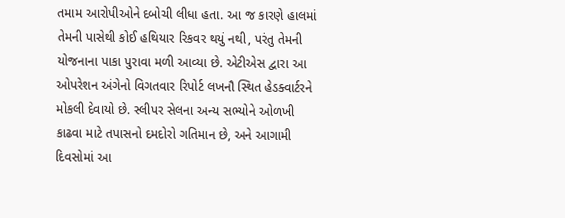તમામ આરોપીઓને દબોચી લીધા હતા. આ જ કારણે હાલમાં તેમની પાસેથી કોઈ હથિયાર રિકવર થયું નથી, પરંતુ તેમની યોજનાના પાકા પુરાવા મળી આવ્યા છે. એટીએસ દ્વારા આ ઓપરેશન અંગેનો વિગતવાર રિપોર્ટ લખનૌ સ્થિત હેડક્વાર્ટરને મોકલી દેવાયો છે. સ્લીપર સેલના અન્ય સભ્યોને ઓળખી કાઢવા માટે તપાસનો દમદોરો ગતિમાન છે, અને આગામી દિવસોમાં આ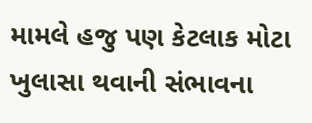મામલે હજુ પણ કેટલાક મોટા ખુલાસા થવાની સંભાવના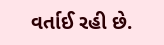વર્તાઈ રહી છે.